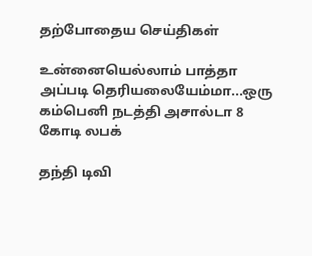தற்போதைய செய்திகள்

உன்னையெல்லாம் பாத்தா அப்படி தெரியலையேம்மா...ஒரு கம்பெனி நடத்தி அசால்டா 8 கோடி லபக்

தந்தி டிவி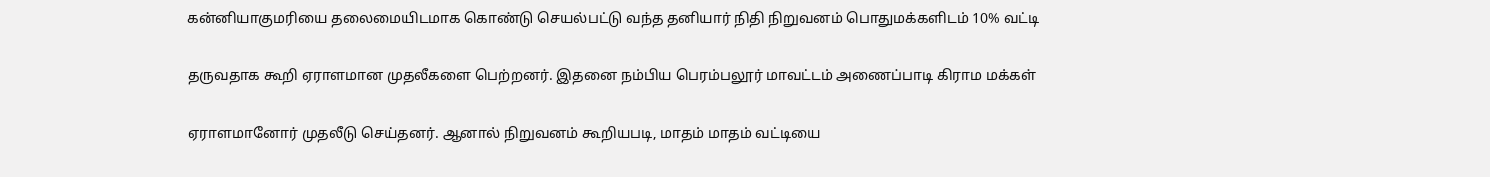கன்னியாகுமரியை தலைமையிடமாக கொண்டு செயல்பட்டு வந்த தனியார் நிதி நிறுவனம் பொதுமக்களிடம் 10% வட்டி

தருவதாக கூறி ஏராளமான முதலீகளை பெற்றனர். இதனை நம்பிய பெரம்பலூர் மாவட்டம் அணைப்பாடி கிராம மக்கள்

ஏராளமானோர் முதலீடு செய்தனர். ஆனால் நிறுவனம் கூறியபடி, மாதம் மாதம் வட்டியை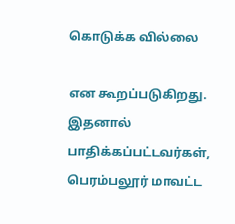கொடுக்க வில்லை

என கூறப்படுகிறது. இதனால் பாதிக்கப்பட்டவர்கள், பெரம்பலூர் மாவட்ட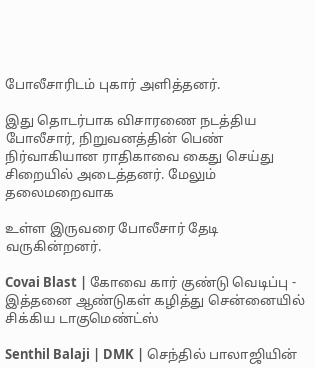போலீசாரிடம் புகார் அளித்தனர்.

இது தொடர்பாக விசாரணை நடத்திய போலீசார், நிறுவனத்தின் பெண் நிர்வாகியான ராதிகாவை கைது செய்து சிறையில் அடைத்தனர். மேலும் தலைமறைவாக

உள்ள இருவரை போலீசார் தேடி வருகின்றனர்.

Covai Blast | கோவை கார் குண்டு வெடிப்பு - இத்தனை ஆண்டுகள் கழித்து சென்னையில் சிக்கிய டாகுமெண்ட்ஸ்

Senthil Balaji | DMK | செந்தில் பாலாஜியின்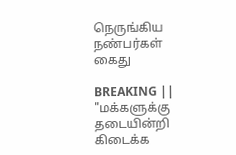நெருங்கிய நண்பர்கள் கைது

BREAKING || "மக்களுக்கு தடையின்றி கிடைக்க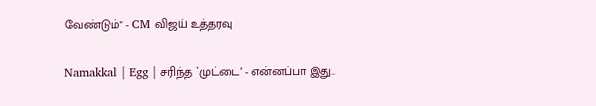வேண்டும்" - CM விஜய் உத்தரவு

Namakkal | Egg | சரிந்த `முட்டை’ - என்னப்பா இது..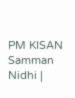PM KISAN Samman Nidhi |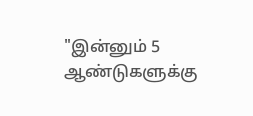"இன்னும் 5 ஆண்டுகளுக்கு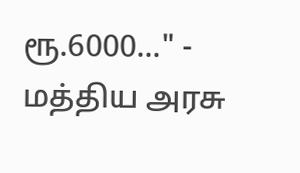ரூ.6000..." - மத்திய அரசு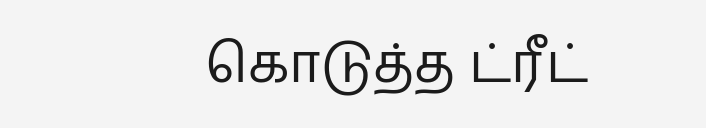கொடுத்த ட்ரீட்